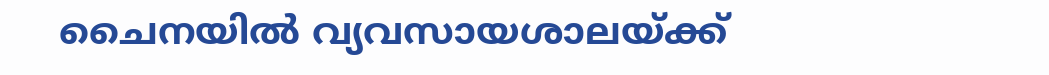ചൈനയിൽ വ്യവസായശാലയ്ക്ക്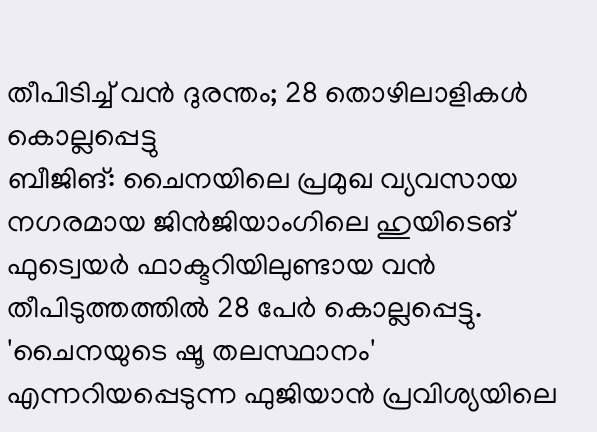തീപിടിച്ച് വൻ ദുരന്തം; 28 തൊഴിലാളികൾ കൊല്ലപ്പെട്ടു
ബീജിങ്: ചൈനയിലെ പ്രമുഖ വ്യവസായ നഗരമായ ജിൻജിയാംഗിലെ ഹുയിടെങ് ഫുട്വെയർ ഫാക്ടറിയിലുണ്ടായ വൻ തീപിടുത്തത്തിൽ 28 പേർ കൊല്ലപ്പെട്ടു. 'ചൈനയുടെ ഷൂ തലസ്ഥാനം' എന്നറിയപ്പെടുന്ന ഫുജിയാൻ പ്രവിശ്യയിലെ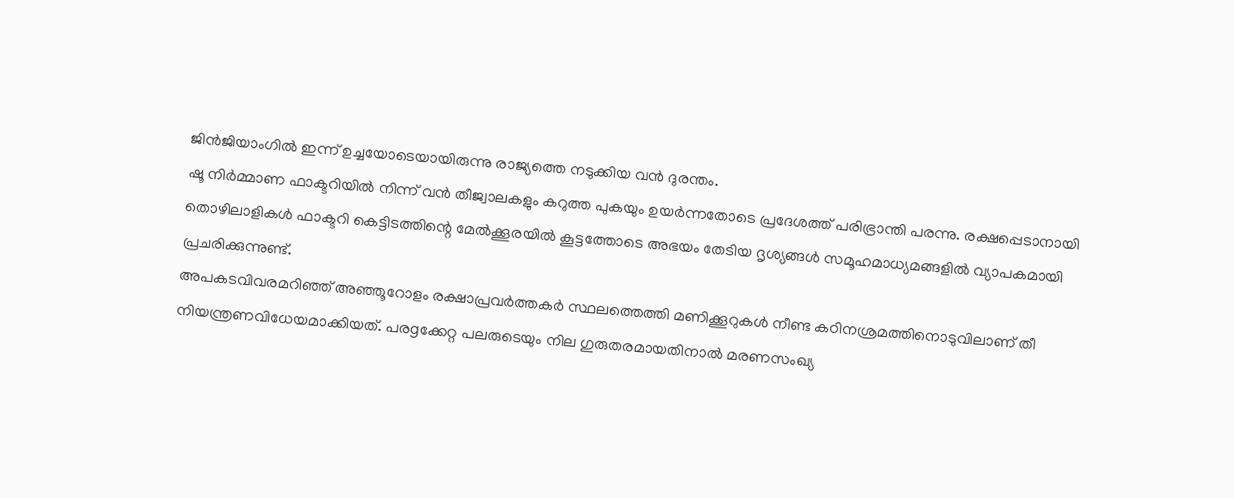ജിൻജിയാംഗിൽ ഇന്ന് ഉച്ചയോടെയായിരുന്നു രാജ്യത്തെ നടുക്കിയ വൻ ദുരന്തം.
ഷൂ നിർമ്മാണ ഫാക്ടറിയിൽ നിന്ന് വൻ തീജ്വാലകളും കറുത്ത പുകയും ഉയർന്നതോടെ പ്രദേശത്ത് പരിഭ്രാന്തി പരന്നു. രക്ഷപ്പെടാനായി തൊഴിലാളികൾ ഫാക്ടറി കെട്ടിടത്തിന്റെ മേൽക്കൂരയിൽ കൂട്ടത്തോടെ അഭയം തേടിയ ദൃശ്യങ്ങൾ സമൂഹമാധ്യമങ്ങളിൽ വ്യാപകമായി പ്രചരിക്കുന്നുണ്ട്.
അപകടവിവരമറിഞ്ഞ് അഞ്ഞൂറോളം രക്ഷാപ്രവർത്തകർ സ്ഥലത്തെത്തി മണിക്കൂറുകൾ നീണ്ട കഠിനശ്രമത്തിനൊടുവിലാണ് തീ നിയന്ത്രണവിധേയമാക്കിയത്. പരgക്കേറ്റ പലരുടെയും നില ഗുരുതരമായതിനാൽ മരണസംഖ്യ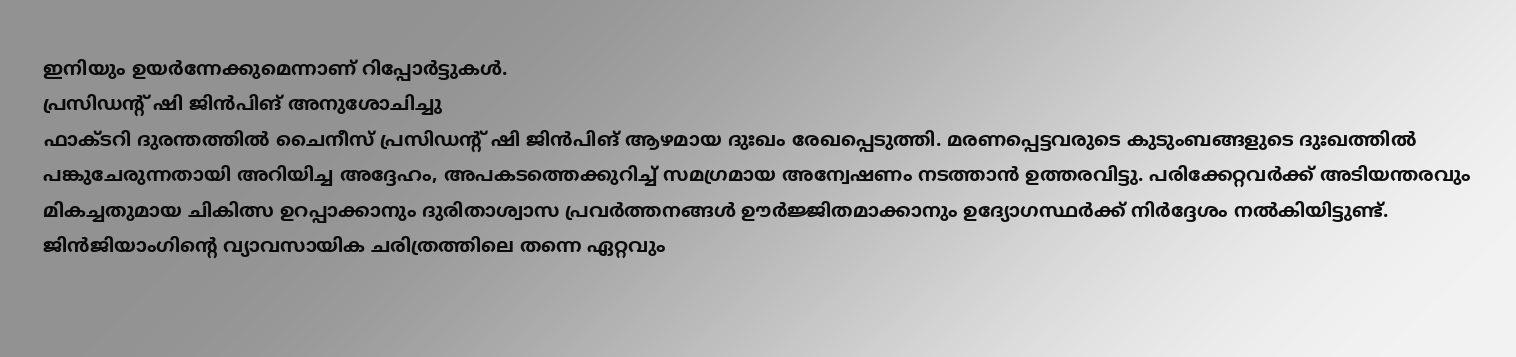ഇനിയും ഉയർന്നേക്കുമെന്നാണ് റിപ്പോർട്ടുകൾ.
പ്രസിഡന്റ് ഷി ജിൻപിങ് അനുശോചിച്ചു
ഫാക്ടറി ദുരന്തത്തിൽ ചൈനീസ് പ്രസിഡന്റ് ഷി ജിൻപിങ് ആഴമായ ദുഃഖം രേഖപ്പെടുത്തി. മരണപ്പെട്ടവരുടെ കുടുംബങ്ങളുടെ ദുഃഖത്തിൽ പങ്കുചേരുന്നതായി അറിയിച്ച അദ്ദേഹം, അപകടത്തെക്കുറിച്ച് സമഗ്രമായ അന്വേഷണം നടത്താൻ ഉത്തരവിട്ടു. പരിക്കേറ്റവർക്ക് അടിയന്തരവും മികച്ചതുമായ ചികിത്സ ഉറപ്പാക്കാനും ദുരിതാശ്വാസ പ്രവർത്തനങ്ങൾ ഊർജ്ജിതമാക്കാനും ഉദ്യോഗസ്ഥർക്ക് നിർദ്ദേശം നൽകിയിട്ടുണ്ട്.
ജിൻജിയാംഗിന്റെ വ്യാവസായിക ചരിത്രത്തിലെ തന്നെ ഏറ്റവും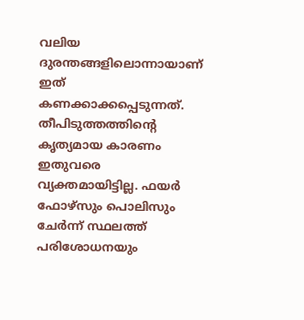വലിയ ദുരന്തങ്ങളിലൊന്നായാണ് ഇത് കണക്കാക്കപ്പെടുന്നത്. തീപിടുത്തത്തിന്റെ കൃത്യമായ കാരണം ഇതുവരെ വ്യക്തമായിട്ടില്ല. ഫയർ ഫോഴ്സും പൊലിസും ചേർന്ന് സ്ഥലത്ത് പരിശോധനയും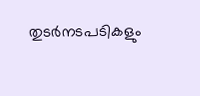തുടർനടപടികളും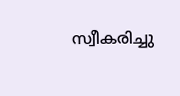സ്വീകരിച്ചു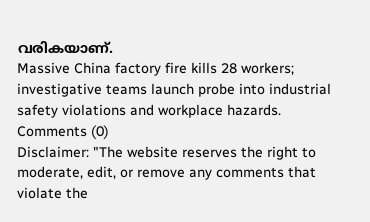വരികയാണ്.
Massive China factory fire kills 28 workers; investigative teams launch probe into industrial safety violations and workplace hazards.
Comments (0)
Disclaimer: "The website reserves the right to moderate, edit, or remove any comments that violate the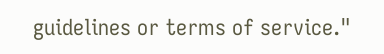guidelines or terms of service."